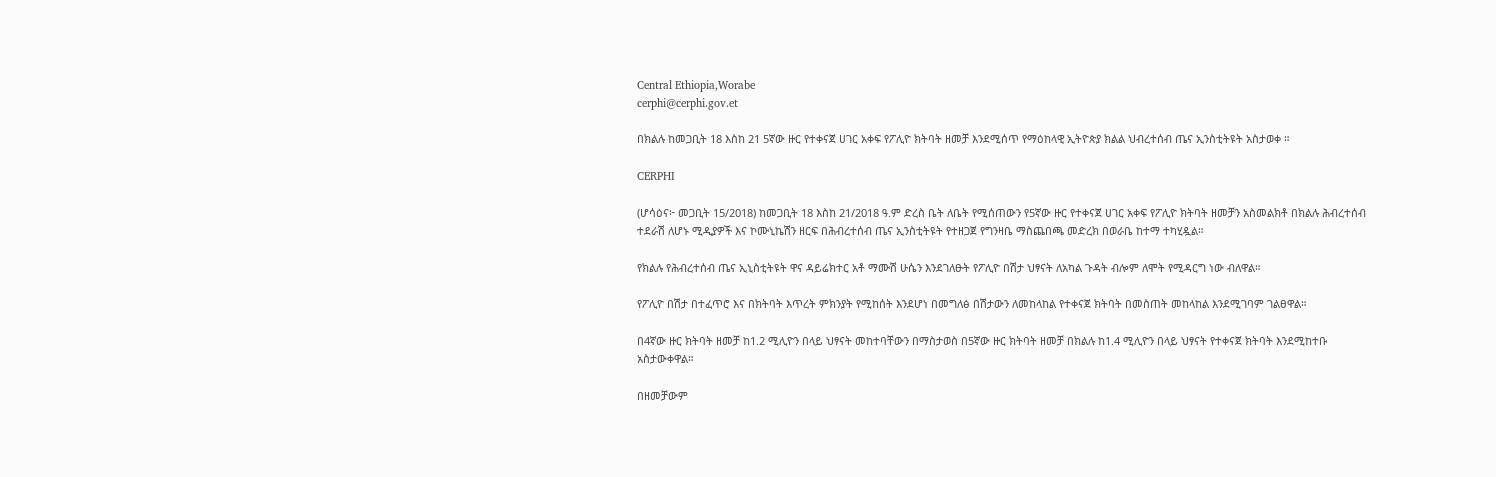Central Ethiopia,Worabe
cerphi@cerphi.gov.et

በክልሉ ከመጋቢት 18 እስከ 21 5ኛው ዙር የተቀናጀ ሀገር አቀፍ የፖሊዮ ክትባት ዘመቻ እንደሚሰጥ የማዕከላዊ ኢትዮጵያ ክልል ህብረተሰብ ጤና ኢንስቲትዩት አስታወቀ ።

CERPHI

(ሆሳዕና፦ መጋቢት 15/2018) ከመጋቢት 18 እስከ 21/2018 ዓ.ም ድረስ ቤት ለቤት የሚሰጠውን የ5ኛው ዙር የተቀናጀ ሀገር አቀፍ የፖሊዮ ክትባት ዘመቻን አስመልክቶ በክልሉ ሕብረተሰብ ተደራሽ ለሆኑ ሚዲያዎች እና ኮሙኒኬሽን ዘርፍ በሕብረተሰብ ጤና ኢንስቲትዩት የተዘጋጀ የግንዛቤ ማስጨበጫ መድረክ በወራቤ ከተማ ተካሂዷል።

የክልሉ የሕብረተሰብ ጤና ኢኒስቲትዩት ዋና ዳይሬክተር አቶ ማሙሽ ሁሴን እንደገለፁት የፖሊዮ በሽታ ህፃናት ለአካል ጉዳት ብሎም ለሞት የሚዳርግ ነው ብለዋል።

የፖሊዮ በሽታ በተፈጥሮ እና በክትባት እጥረት ምክንያት የሚከሰት እንደሆነ በመግለፅ በሽታውን ለመከላከል የተቀናጀ ክትባት በመስጠት መከላከል እንደሚገባም ገልፀዋል።

በ4ኛው ዙር ክትባት ዘመቻ ከ1.2 ሚሊዮን በላይ ህፃናት መከተባቸውን በማስታወስ በ5ኛው ዙር ክትባት ዘመቻ በክልሉ ከ1.4 ሚሊዮን በላይ ህፃናት የተቀናጀ ክትባት እንደሚከተቡ አስታውቀዋል።

በዘመቻውም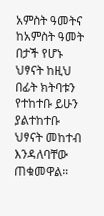አምስት ዓመትና ከአምስት ዓመት በታች የሆኑ ህፃናት ከዚህ በፊት ክትባቱን የተከተቡ ይሁን ያልተከተቡ ህፃናት መከተብ እንዳለባቸው ጠቁመዋል።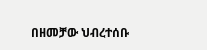በዘመቻው ህብረተሰቡ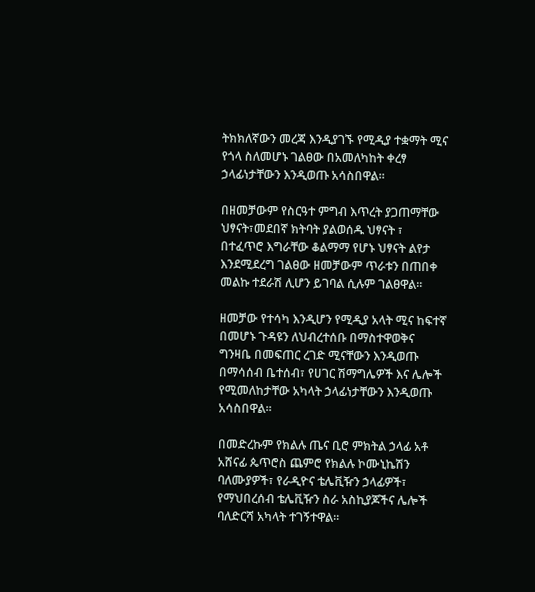ትክክለኛውን መረጃ እንዲያገኙ የሚዲያ ተቋማት ሚና የጎላ ስለመሆኑ ገልፀው በአመለካከት ቀረፃ ኃላፊነታቸውን እንዲወጡ አሳስበዋል።

በዘመቻውም የስርዓተ ምግብ እጥረት ያጋጠማቸው ህፃናት፣መደበኛ ክትባት ያልወሰዱ ህፃናት ፣ በተፈጥሮ እግራቸው ቆልማማ የሆኑ ህፃናት ልየታ እንደሚደረግ ገልፀው ዘመቻውም ጥራቱን በጠበቀ መልኩ ተደራሽ ሊሆን ይገባል ሲሉም ገልፀዋል።

ዘመቻው የተሳካ እንዲሆን የሚዲያ አላት ሚና ከፍተኛ በመሆኑ ጉዳዩን ለህብረተሰቡ በማስተዋወቅና ግንዛቤ በመፍጠር ረገድ ሚናቸውን እንዲወጡ በማሳሰብ ቤተሰብ፣ የሀገር ሽማግሌዎች እና ሌሎች የሚመለከታቸው አካላት ኃላፊነታቸውን እንዲወጡ አሳስበዋል።

በመድረኩም የክልሉ ጤና ቢሮ ምክትል ኃላፊ አቶ አሸናፊ ጴጥሮስ ጨምሮ የክልሉ ኮሙኒኬሽን ባለሙያዎች፣ የራዲዮና ቴሌቪዥን ኃላፊዎች፣ የማህበረሰብ ቴሌቪዥን ስራ አስኪያጆችና ሌሎች ባለድርሻ አካላት ተገኝተዋል።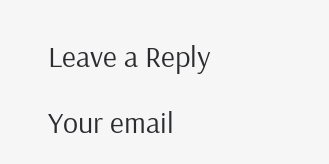Leave a Reply

Your email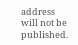address will not be published.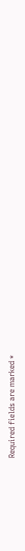Required fields are marked *